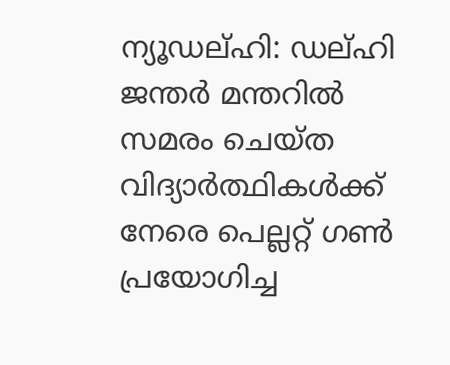ന്യൂഡല്ഹി: ഡല്ഹി ജന്തർ മന്തറിൽ സമരം ചെയ്ത വിദ്യാർത്ഥികൾക്ക് നേരെ പെല്ലറ്റ് ഗൺ പ്രയോഗിച്ച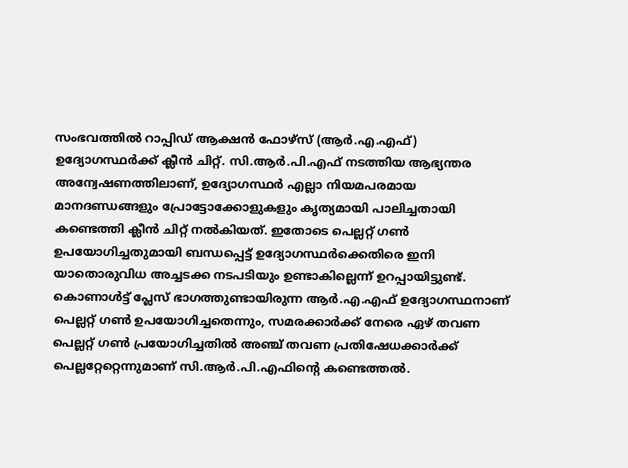സംഭവത്തിൽ റാപ്പിഡ് ആക്ഷൻ ഫോഴ്സ് (ആർ.എ.എഫ്) ഉദ്യോഗസ്ഥർക്ക് ക്ലീൻ ചിറ്റ്. സി.ആർ.പി.എഫ് നടത്തിയ ആഭ്യന്തര അന്വേഷണത്തിലാണ്, ഉദ്യോഗസ്ഥർ എല്ലാ നിയമപരമായ മാനദണ്ഡങ്ങളും പ്രോട്ടോക്കോളുകളും കൃത്യമായി പാലിച്ചതായി കണ്ടെത്തി ക്ലീൻ ചിറ്റ് നൽകിയത്. ഇതോടെ പെല്ലറ്റ് ഗൺ ഉപയോഗിച്ചതുമായി ബന്ധപ്പെട്ട് ഉദ്യോഗസ്ഥർക്കെതിരെ ഇനി യാതൊരുവിധ അച്ചടക്ക നടപടിയും ഉണ്ടാകില്ലെന്ന് ഉറപ്പായിട്ടുണ്ട്. കൊണാൾട്ട് പ്ലേസ് ഭാഗത്തുണ്ടായിരുന്ന ആർ.എ.എഫ് ഉദ്യോഗസ്ഥനാണ് പെല്ലറ്റ് ഗൺ ഉപയോഗിച്ചതെന്നും, സമരക്കാർക്ക് നേരെ ഏഴ് തവണ പെല്ലറ്റ് ഗൺ പ്രയോഗിച്ചതിൽ അഞ്ച് തവണ പ്രതിഷേധക്കാർക്ക് പെല്ലറ്റേറ്റെന്നുമാണ് സി.ആർ.പി.എഫിന്റെ കണ്ടെത്തൽ.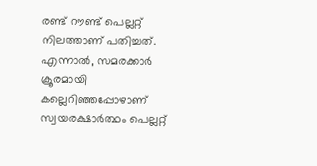രണ്ട് റൗണ്ട് പെല്ലറ്റ് നിലത്താണ് പതിച്ചത്. എന്നാൽ, സമരക്കാർ ക്രൂരമായി കല്ലെറിഞ്ഞപ്പോഴാണ് സ്വയരക്ഷാർത്ഥം പെല്ലറ്റ്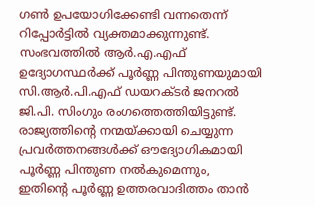ഗൺ ഉപയോഗിക്കേണ്ടി വന്നതെന്ന് റിപ്പോർട്ടിൽ വ്യക്തമാക്കുന്നുണ്ട്.
സംഭവത്തിൽ ആർ.എ.എഫ് ഉദ്യോഗസ്ഥർക്ക് പൂർണ്ണ പിന്തുണയുമായി സി.ആർ.പി.എഫ് ഡയറക്ടർ ജനറൽ ജി.പി. സിംഗും രംഗത്തെത്തിയിട്ടുണ്ട്. രാജ്യത്തിന്റെ നന്മയ്ക്കായി ചെയ്യുന്ന പ്രവർത്തനങ്ങൾക്ക് ഔദ്യോഗികമായി പൂർണ്ണ പിന്തുണ നൽകുമെന്നും, ഇതിന്റെ പൂർണ്ണ ഉത്തരവാദിത്തം താൻ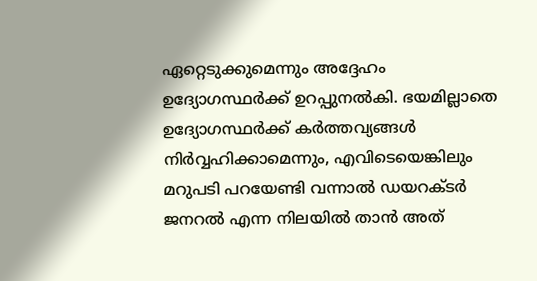ഏറ്റെടുക്കുമെന്നും അദ്ദേഹം ഉദ്യോഗസ്ഥർക്ക് ഉറപ്പുനൽകി. ഭയമില്ലാതെ ഉദ്യോഗസ്ഥർക്ക് കർത്തവ്യങ്ങൾ നിർവ്വഹിക്കാമെന്നും, എവിടെയെങ്കിലും മറുപടി പറയേണ്ടി വന്നാൽ ഡയറക്ടർ ജനറൽ എന്ന നിലയിൽ താൻ അത്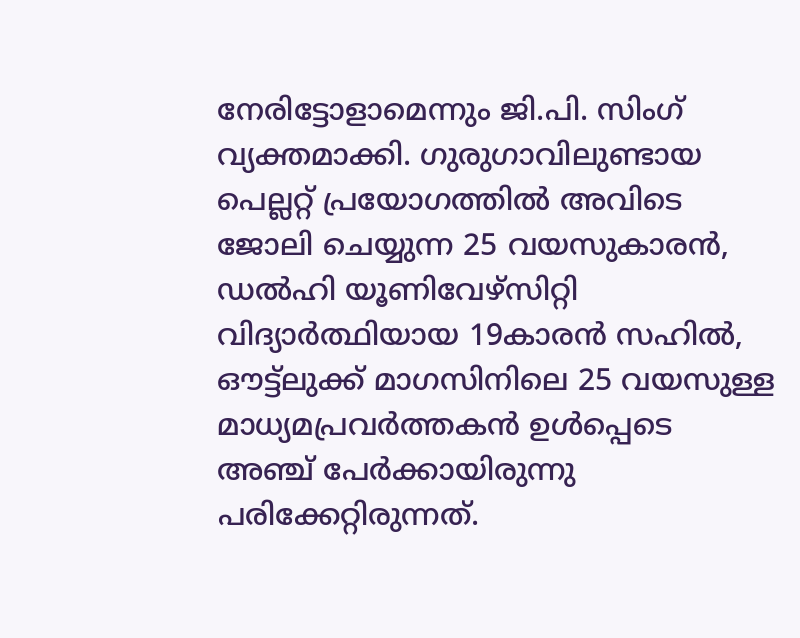നേരിട്ടോളാമെന്നും ജി.പി. സിംഗ് വ്യക്തമാക്കി. ഗുരുഗാവിലുണ്ടായ പെല്ലറ്റ് പ്രയോഗത്തിൽ അവിടെ ജോലി ചെയ്യുന്ന 25 വയസുകാരൻ, ഡൽഹി യൂണിവേഴ്സിറ്റി വിദ്യാർത്ഥിയായ 19കാരൻ സഹിൽ, ഔട്ട്ലുക്ക് മാഗസിനിലെ 25 വയസുള്ള മാധ്യമപ്രവർത്തകൻ ഉൾപ്പെടെ അഞ്ച് പേർക്കായിരുന്നു പരിക്കേറ്റിരുന്നത്.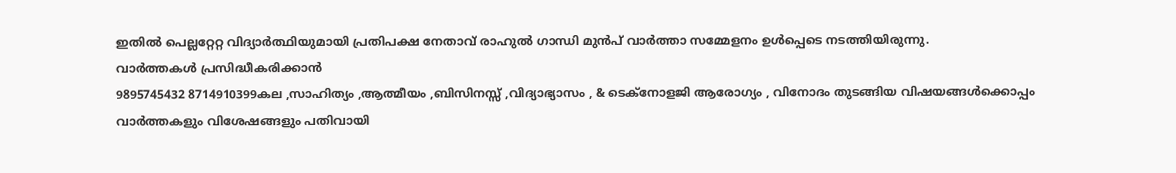ഇതിൽ പെല്ലറ്റേറ്റ വിദ്യാർത്ഥിയുമായി പ്രതിപക്ഷ നേതാവ് രാഹുൽ ഗാന്ധി മുൻപ് വാർത്താ സമ്മേളനം ഉൾപ്പെടെ നടത്തിയിരുന്നു.
വാർത്തകൾ പ്രസിദ്ധീകരിക്കാൻ
9895745432 8714910399കല ,സാഹിത്യം ,ആത്മീയം ,ബിസിനസ്സ് ,വിദ്യാഭ്യാസം , & ടെക്നോളജി ആരോഗ്യം , വിനോദം തുടങ്ങിയ വിഷയങ്ങൾക്കൊപ്പം വാർത്തകളും വിശേഷങ്ങളും പതിവായി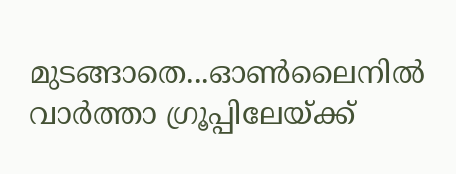മുടങ്ങാതെ...ഓൺലൈനിൽ വാർത്താ ഗ്രൂപ്പിലേയ്ക്ക്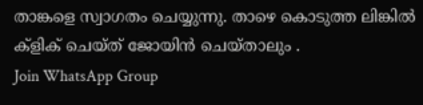താങ്കളെ സ്വാഗതം ചെയ്യുന്നു. താഴെ കൊടുത്ത ലിങ്കിൽ ക്ളിക് ചെയ്ത് ജോയിൻ ചെയ്താലും .
Join WhatsApp Group